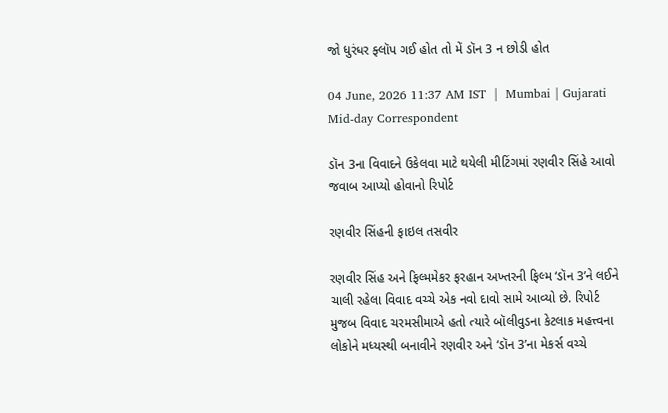જો ધુરંધર ફ્લૉપ ગઈ હોત તો મેં ડૉન 3 ન છોડી હોત

04 June, 2026 11:37 AM IST  |  Mumbai | Gujarati Mid-day Correspondent

ડૉન 3ના વિવાદને ઉકેલવા માટે થયેલી મીટિંગમાં રણવીર સિંહે આવો જવાબ આપ્યો હોવાનો રિપોર્ટ

રણવીર સિંહની ફાઇલ તસવીર

રણવીર સિંહ અને ફિલ્મમેકર ફરહાન અખ્તરની ફિલ્મ ‘ડૉન 3’ને લઈને ચાલી રહેલા વિવાદ વચ્ચે એક નવો દાવો સામે આવ્યો છે. રિપોર્ટ મુજબ વિવાદ ચરમસીમાએ હતો ત્યારે બૉલીવુડના કેટલાક મહત્ત્વના લોકોને મધ્યસ્થી બનાવીને રણવીર અને ‘ડૉન 3’ના મેકર્સ વચ્ચે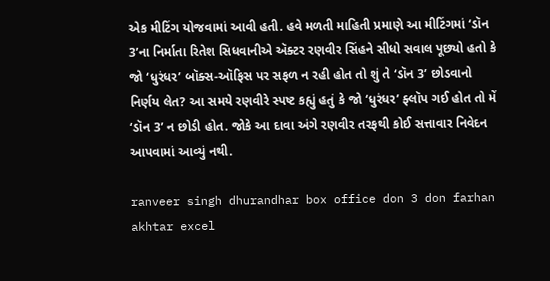એક મીટિંગ યોજવામાં આવી હતી. હવે મળતી માહિતી પ્રમાણે આ મીટિંગમાં ‘ડૉન 3’ના નિર્માતા રિતેશ સિધવાનીએ ઍક્ટર રણવીર સિંહને સીધો સવાલ પૂછ્યો હતો કે જો ‘ધુરંધર’ બૉક્સ-ઑફિસ પર સફળ ન રહી હોત તો શું તે ‘ડૉન 3’ છોડવાનો નિર્ણય લેત? આ સમયે રણવીરે સ્પષ્ટ કહ્યું હતું કે જો ‘ધુરંધર’ ફ્લૉપ ગઈ હોત તો મેં ‘ડૉન 3’ ન છોડી હોત. જોકે આ દાવા અંગે રણવીર તરફથી કોઈ સત્તાવાર નિવેદન આપવામાં આવ્યું નથી.

ranveer singh dhurandhar box office don 3 don farhan akhtar excel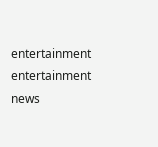entertainment entertainment news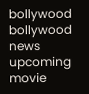bollywood bollywood news upcoming movie